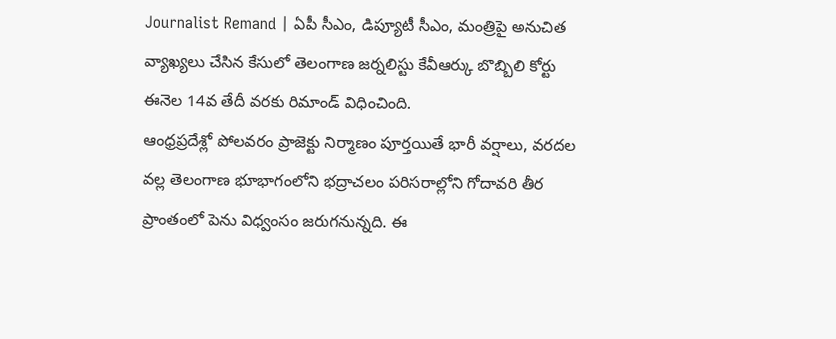Journalist Remand | ఏపీ సీఎం, డిప్యూటీ సీఎం, మంత్రిపై అనుచిత వ్యాఖ్యలు చేసిన కేసులో తెలంగాణ జర్నలిస్టు కేవీఆర్కు బొబ్బిలి కోర్టు ఈనెల 14వ తేదీ వరకు రిమాండ్ విధించింది.
ఆంధ్రప్రదేశ్లో పోలవరం ప్రాజెక్టు నిర్మాణం పూర్తయితే భారీ వర్షాలు, వరదల వల్ల తెలంగాణ భూభాగంలోని భద్రాచలం పరిసరాల్లోని గోదావరి తీర ప్రాంతంలో పెను విధ్వంసం జరుగనున్నది. ఈ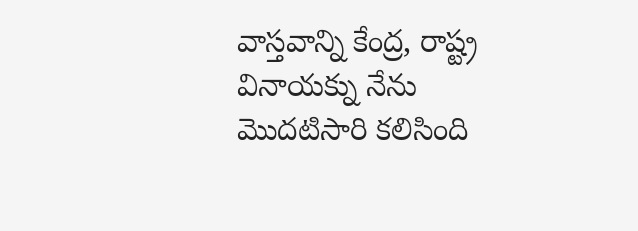వాస్తవాన్ని కేంద్ర, రాష్ట్ర
వినాయక్ను నేను మొదటిసారి కలిసింది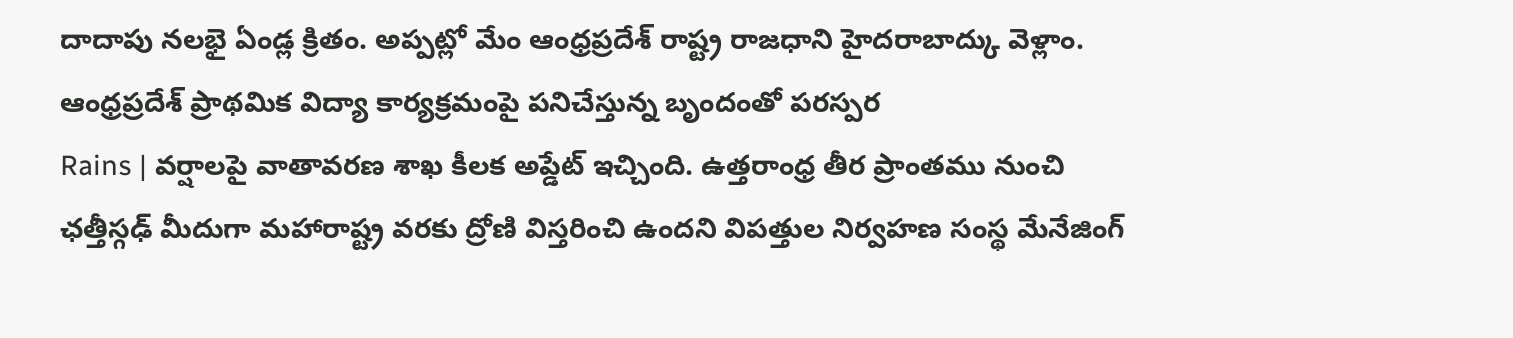దాదాపు నలభై ఏండ్ల క్రితం. అప్పట్లో మేం ఆంధ్రప్రదేశ్ రాష్ట్ర రాజధాని హైదరాబాద్కు వెళ్లాం. ఆంధ్రప్రదేశ్ ప్రాథమిక విద్యా కార్యక్రమంపై పనిచేస్తున్న బృందంతో పరస్పర
Rains | వర్షాలపై వాతావరణ శాఖ కీలక అప్డేట్ ఇచ్చింది. ఉత్తరాంధ్ర తీర ప్రాంతము నుంచి ఛత్తీస్గఢ్ మీదుగా మహారాష్ట్ర వరకు ద్రోణి విస్తరించి ఉందని విపత్తుల నిర్వహణ సంస్థ మేనేజింగ్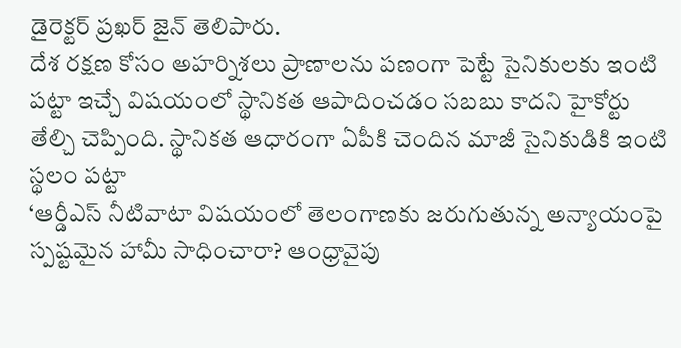డైరెక్టర్ ప్రఖర్ జైన్ తెలిపారు.
దేశ రక్షణ కోసం అహర్నిశలు ప్రాణాలను పణంగా పెట్టే సైనికులకు ఇంటి పట్టా ఇచ్చే విషయంలో స్థానికత ఆపాదించడం సబబు కాదని హైకోర్టు తేల్చి చెప్పింది. స్థానికత ఆధారంగా ఏపీకి చెందిన మాజీ సైనికుడికి ఇంటి స్థలం పట్టా
‘ఆర్డీఎస్ నీటివాటా విషయంలో తెలంగాణకు జరుగుతున్న అన్యాయంపై స్పష్టమైన హామీ సాధించారా? ఆంధ్రావైపు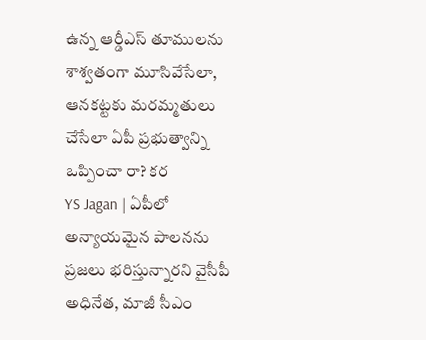ఉన్న ఆర్డీఎస్ తూములను శాశ్వతంగా మూసివేసేలా, ఆనకట్టకు మరమ్మతులు చేసేలా ఏపీ ప్రభుత్వాన్ని ఒప్పించా రా? కర
YS Jagan | ఏపీలో అన్యాయమైన పాలనను ప్రజలు భరిస్తున్నారని వైసీపీ అధినేత, మాజీ సీఎం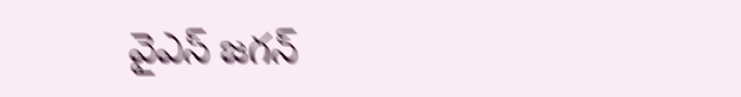వైఎస్ జగన్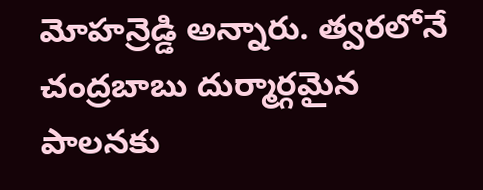మోహన్రెడ్డి అన్నారు. త్వరలోనే చంద్రబాబు దుర్మార్గమైన పాలనకు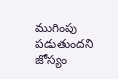ముగింపు పడుతుందని జోస్యం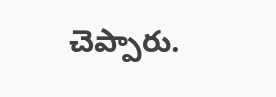చెప్పారు.